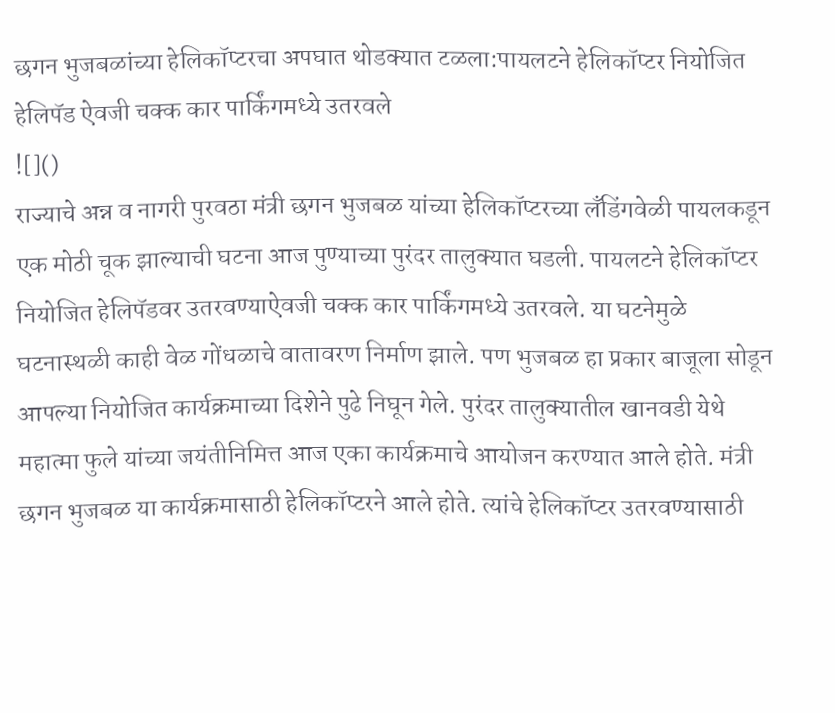छगन भुजबळांच्या हेलिकॉप्टरचा अपघात थोडक्यात टळला:पायलटने हेलिकॉप्टर नियोजित हेलिपॅड ऐवजी चक्क कार पार्किंगमध्ये उतरवले
![]()
राज्याचे अन्न व नागरी पुरवठा मंत्री छगन भुजबळ यांच्या हेलिकॉप्टरच्या लँडिंगवेळी पायलकडून एक मोठी चूक झाल्याची घटना आज पुण्याच्या पुरंदर तालुक्यात घडली. पायलटने हेलिकॉप्टर नियोजित हेलिपॅडवर उतरवण्याऐवजी चक्क कार पार्किंगमध्ये उतरवले. या घटनेमुळे घटनास्थळी काही वेळ गोंधळाचे वातावरण निर्माण झाले. पण भुजबळ हा प्रकार बाजूला सोडून आपल्या नियोजित कार्यक्रमाच्या दिशेने पुढे निघून गेले. पुरंदर तालुक्यातील खानवडी येथे महात्मा फुले यांच्या जयंतीनिमित्त आज एका कार्यक्रमाचे आयोजन करण्यात आले होते. मंत्री छगन भुजबळ या कार्यक्रमासाठी हेलिकॉप्टरने आले होते. त्यांचे हेलिकॉप्टर उतरवण्यासाठी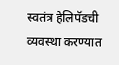स्वतंत्र हेलिपॅडची व्यवस्था करण्यात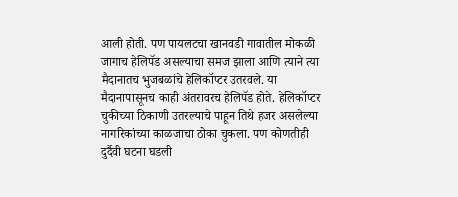आली होती. पण पायलटचा खानवडी गावातील मोकळी जागाच हेलिपॅड असल्याचा समज झाला आणि त्याने त्या मैदानातच भुजबळांचे हेलिकॉप्टर उतरवले. या मैदानापासूनच काही अंतरावरच हेलिपॅड होते. हेलिकॉप्टर चुकीच्या ठिकाणी उतरल्याचे पाहून तिथे हजर असलेल्या नागरिकांच्या काळजाचा ठोका चुकला. पण कोणतीही दुर्दैवी घटना घडली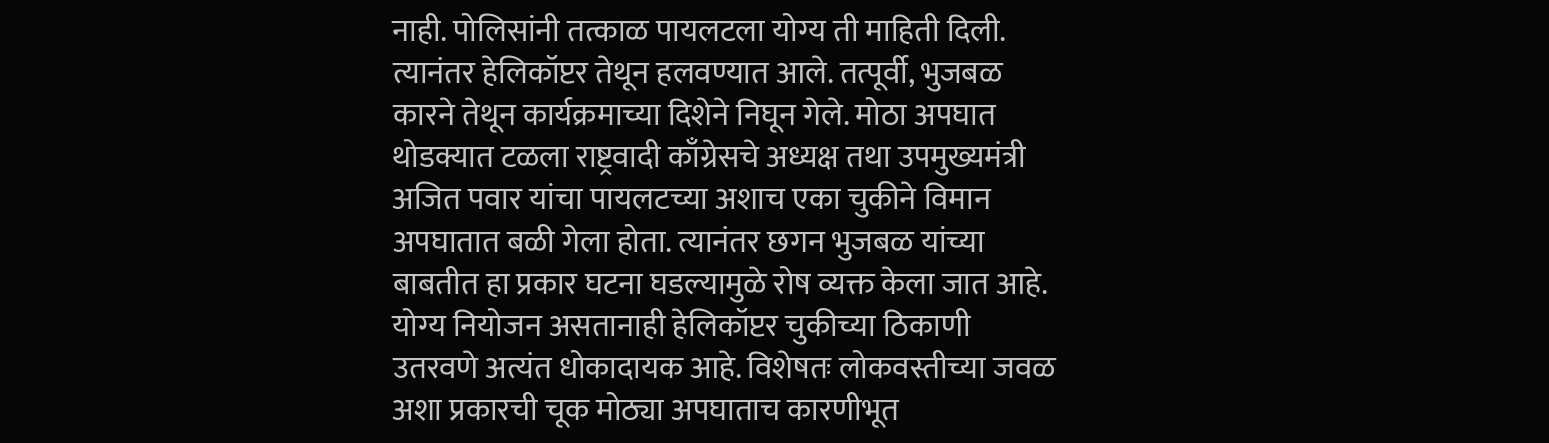नाही. पोलिसांनी तत्काळ पायलटला योग्य ती माहिती दिली. त्यानंतर हेलिकॉप्टर तेथून हलवण्यात आले. तत्पूर्वी, भुजबळ कारने तेथून कार्यक्रमाच्या दिशेने निघून गेले. मोठा अपघात थोडक्यात टळला राष्ट्रवादी काँग्रेसचे अध्यक्ष तथा उपमुख्यमंत्री अजित पवार यांचा पायलटच्या अशाच एका चुकीने विमान अपघातात बळी गेला होता. त्यानंतर छगन भुजबळ यांच्या बाबतीत हा प्रकार घटना घडल्यामुळे रोष व्यक्त केला जात आहे. योग्य नियोजन असतानाही हेलिकॉप्टर चुकीच्या ठिकाणी उतरवणे अत्यंत धोकादायक आहे. विशेषतः लोकवस्तीच्या जवळ अशा प्रकारची चूक मोठ्या अपघाताच कारणीभूत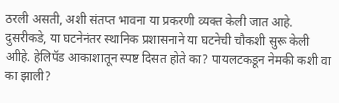ठरली असती, अशी संतप्त भावना या प्रकरणी व्यक्त केली जात आहे. दुसरीकडे, या घटनेनंतर स्थानिक प्रशासनाने या घटनेची चौकशी सुरू केली आीहे. हेलिपॅड आकाशातून स्पष्ट दिसत होते का? पायलटकडून नेमकी कशी वा का झाली?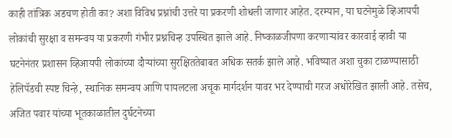काही तांत्रिक अडचण होती का? अशा विविध प्रश्नांची उत्तरे या प्रकरणी शोधली जाणार आहेत. दरम्यान, या घटनेमुळे व्हिआयपी लोकांची सुरक्षा व समन्वय या प्रकरणी गंभीर प्रश्नचिन्ह उपस्थित झाले आहे. निष्काळजीपणा करणाऱ्यांवर कारवाई व्हावी या घटनेनंतर प्रशासन व्हिआयपी लोकांच्या दौऱ्यांच्या सुरक्षिततेबाबत अधिक सतर्क झाले आहे. भविष्यात अशा चुका टाळण्यासाठी हेलिपॅडची स्पष्ट चिन्हे, स्थानिक समन्वय आणि पायलटला अचूक मार्गदर्शन यावर भर देण्याची गरज अधोरेखित झाली आहे. तसेच, अजित पवार यांच्या भूतकाळातील दुर्घटनेच्या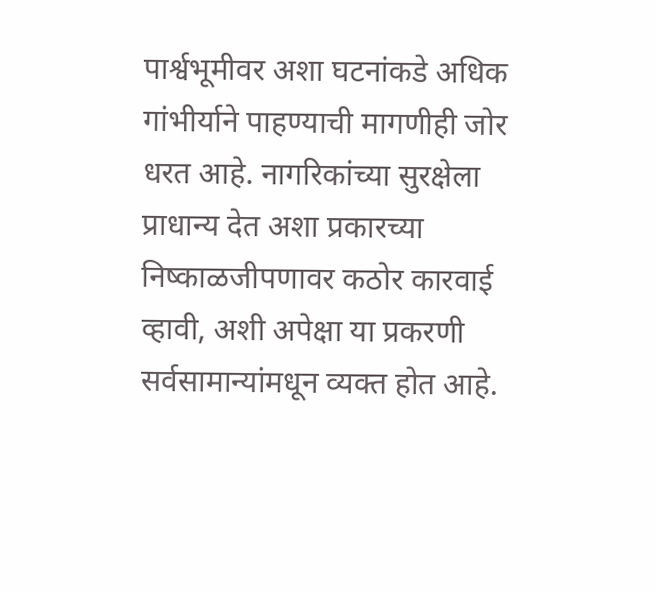पार्श्वभूमीवर अशा घटनांकडे अधिक गांभीर्याने पाहण्याची मागणीही जोर धरत आहे. नागरिकांच्या सुरक्षेला प्राधान्य देत अशा प्रकारच्या निष्काळजीपणावर कठोर कारवाई व्हावी, अशी अपेक्षा या प्रकरणी सर्वसामान्यांमधून व्यक्त होत आहे.